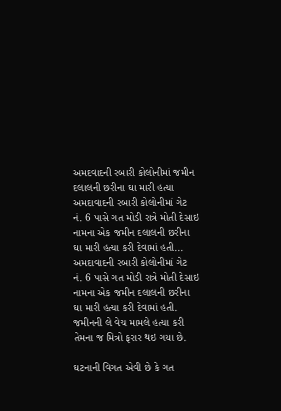અમદવાદની રબારી કોલોનીમાં જમીન દલાલની છરીના ઘા મારી હત્યા
અમદાવાદની રબારી કોલોનીમાં ગેટ નં. 6 પાસે ગત મોડી રાત્રે મોતી દેસાઇ નામના એક જમીન દલાલની છરીના ઘા મારી હત્યા કરી દેવામાં હતી...
અમદાવાદની રબારી કોલોનીમાં ગેટ નં. 6 પાસે ગત મોડી રાત્રે મોતી દેસાઇ નામના એક જમીન દલાલની છરીના ઘા મારી હત્યા કરી દેવામાં હતી. જમીનની લે વેચ મામલે હત્યા કરી તેમના જ મિત્રો ફરાર થઇ ગયા છે.

ઘટનાની વિગત એવી છે કે ગત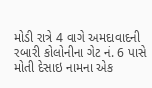મોડી રાત્રે 4 વાગે અમદાવાદની રબારી કોલોનીના ગેટ નં. 6 પાસે મોતી દેસાઇ નામના એક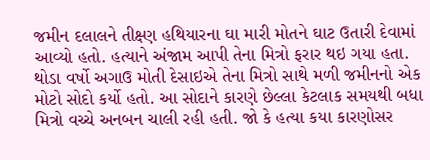જમીન દલાલને તીક્ષ્ણ હથિયારના ઘા મારી મોતને ઘાટ ઉતારી દેવામાં આવ્યો હતો. હત્યાને અંજામ આપી તેના મિત્રો ફરાર થઇ ગયા હતા. થોડા વર્ષો અગાઉ મોતી દેસાઇએ તેના મિત્રો સાથે મળી જમીનનો એક મોટો સોદો કર્યો હતો. આ સોદાને કારણે છેલ્લા કેટલાક સમયથી બધા મિત્રો વચ્ચે અનબન ચાલી રહી હતી. જો કે હત્યા કયા કારણોસર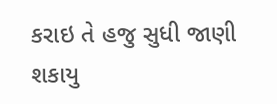કરાઇ તે હજુ સુધી જાણી શકાયુ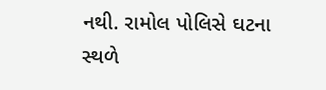નથી. રામોલ પોલિસે ઘટના સ્થળે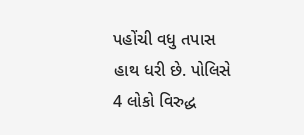પહોંચી વધુ તપાસ હાથ ધરી છે. પોલિસે 4 લોકો વિરુદ્ધ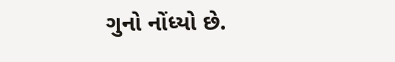ગુનો નોંધ્યો છે.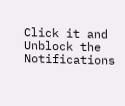Click it and Unblock the Notifications